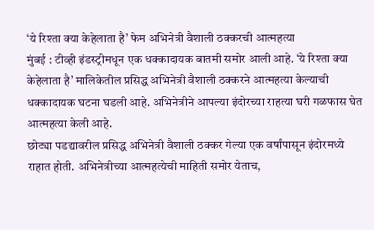‘ये रिश्ता क्या केहेलाता है’ फेम अभिनेत्री वैशाली ठक्करची आत्महत्या
मुंबई : टीव्ही इंडस्ट्रीमधून एक धक्कादायक बातमी समोर आली आहे. ‘ये रिश्ता क्या केहेलाता है’ मालिकेतील प्रसिद्ध अभिनेत्री वैशाली ठक्करने आत्महत्या केल्याची धक्कादायक घटना घडली आहे. अभिनेत्रीने आपल्या इंदोरच्या राहत्या घरी गळफास घेत आत्महत्या केली आहे.
छोट्या पडद्यावरील प्रसिद्ध अभिनेत्री वैशाली ठक्कर गेल्या एक वर्षांपासून इंदोरमध्ये राहात होती. अभिनेत्रीच्या आत्महत्येची माहिती समोर येताच,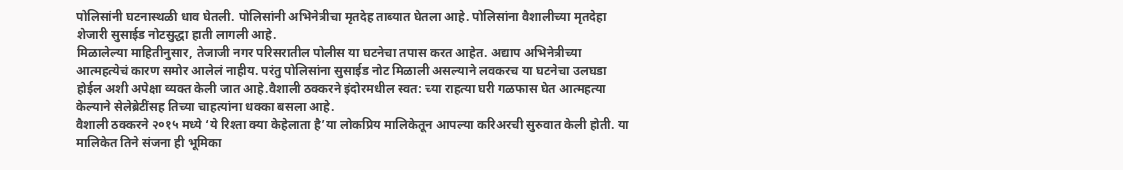पोलिसांनी घटनास्थळी धाव घेतली. पोलिसांनी अभिनेत्रीचा मृतदेह ताब्यात घेतला आहे. पोलिसांना वैशालीच्या मृतदेहा शेजारी सुसाईड नोटसुद्धा हाती लागली आहे.
मिळालेल्या माहितीनुसार, तेजाजी नगर परिसरातील पोलीस या घटनेचा तपास करत आहेत. अद्याप अभिनेत्रीच्या आत्महत्येचं कारण समोर आलेलं नाहीय. परंतु पोलिसांना सुसाईड नोट मिळाली असल्याने लवकरच या घटनेचा उलघडा होईल अशी अपेक्षा व्यक्त केली जात आहे.वैशाली ठक्करने इंदोरमधील स्वत: च्या राहत्या घरी गळफास घेत आत्महत्या केल्याने सेलेब्रेटींसह तिच्या चाहत्यांना धक्का बसला आहे.
वैशाली ठक्करने २०१५ मध्ये ‘ये रिश्ता क्या केहेलाता है’या लोकप्रिय मालिकेतून आपल्या करिअरची सुरुवात केली होती. या मालिकेत तिने संजना ही भूमिका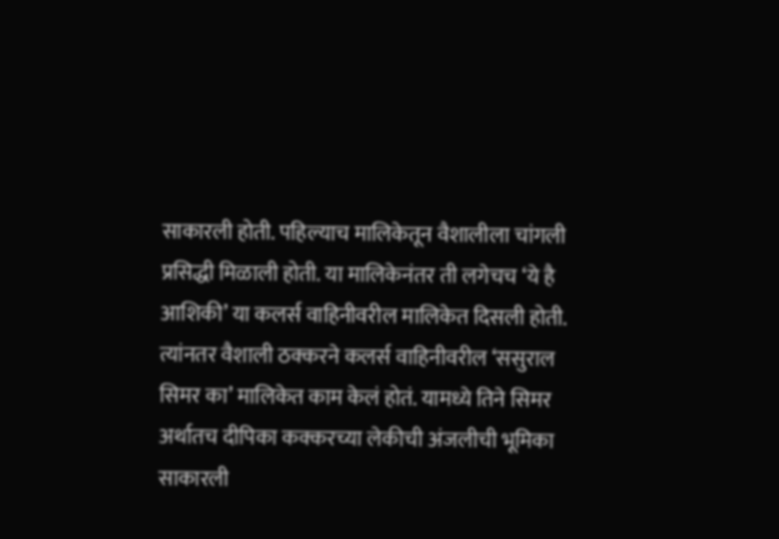साकारली होती. पहिल्याच मालिकेतून वैशालीला चांगली प्रसिद्धी मिळाली होती. या मालिकेनंतर ती लगेचच ‘ये है आशिकी’ या कलर्स वाहिनीवरील मालिकेत दिसली होती.
त्यांनतर वैशाली ठक्करने कलर्स वाहिनीवरील ‘ससुराल सिमर का’ मालिकेत काम केलं होतं. यामध्ये तिने सिमर अर्थातच दीपिका कक्करच्या लेकीची अंजलीची भूमिका साकारली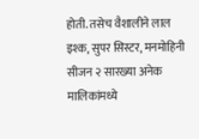होती. तसेच वैशालीने लाल इश्क, सुपर सिस्टर, मनमोहिनी सीजन २ सारख्या अनेक मालिकांमध्ये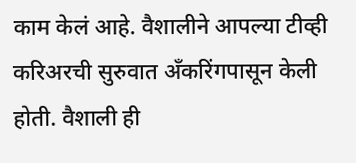काम केलं आहे. वैशालीने आपल्या टीव्ही करिअरची सुरुवात अँकरिंगपासून केली होती. वैशाली ही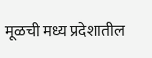मूळची मध्य प्रदेशातील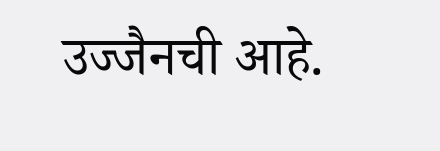उज्जैनची आहे.